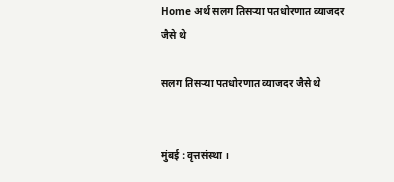Home अर्थ सलग तिसऱ्या पतधोरणात व्याजदर जैसे थे

सलग तिसऱ्या पतधोरणात व्याजदर जैसे थे


मुंबई : वृत्तसंस्था ।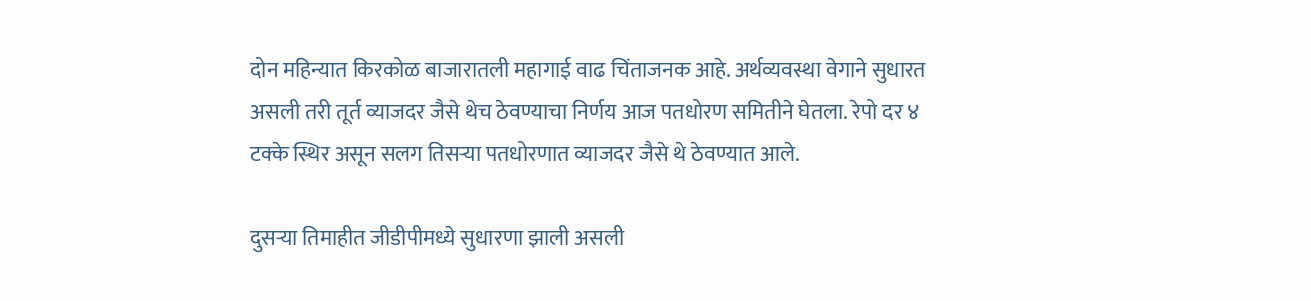दोन महिन्यात किरकोळ बाजारातली महागाई वाढ चिंताजनक आहे. अर्थव्यवस्था वेगाने सुधारत असली तरी तूर्त व्याजदर जैसे थेच ठेवण्याचा निर्णय आज पतधोरण समितीने घेतला. रेपो दर ४ टक्के स्थिर असून सलग तिसऱ्या पतधोरणात व्याजदर जैसे थे ठेवण्यात आले.

दुसऱ्या तिमाहीत जीडीपीमध्ये सुधारणा झाली असली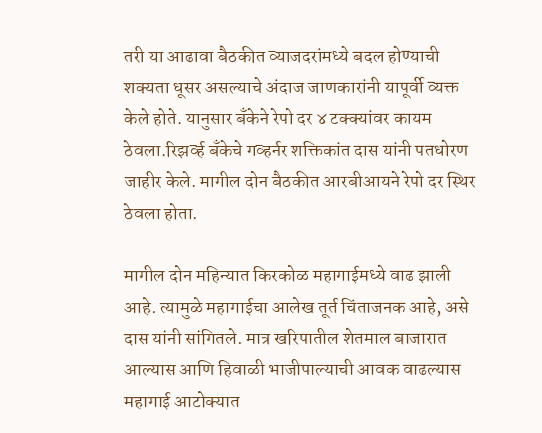तरी या आढावा बैठकीत व्याजदरांमध्ये बदल होण्याची शक्यता धूसर असल्याचे अंदाज जाणकारांनी यापूर्वी व्यक्त केले होते. यानुसार बँकेने रेपो दर ४ टक्क्यांवर कायम ठेवला.रिझर्व्ह बँकेचे गव्हर्नर शक्तिकांत दास यांनी पतधोरण जाहीर केले. मागील दोन बैठकीत आरबीआयने रेपो दर स्थिर ठेवला होता.

मागील दोन महिन्यात किरकोळ महागाईमध्ये वाढ झाली आहे. त्यामुळे महागाईचा आलेख तूर्त चिंताजनक आहे, असे दास यांनी सांगितले. मात्र खरिपातील शेतमाल बाजारात आल्यास आणि हिवाळी भाजीपाल्याची आवक वाढल्यास महागाई आटोक्यात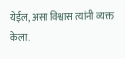येईल, असा विश्वास त्यांनी व्यक्त केला.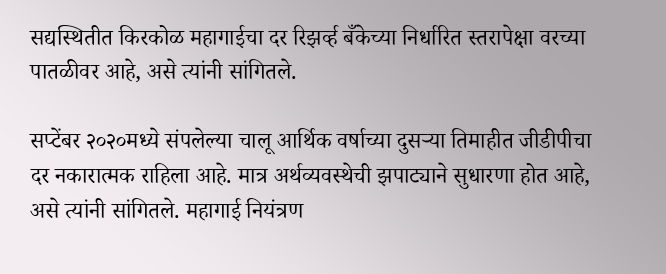सद्यस्थितीत किरकोळ महागाईचा दर रिझर्व्ह बँकेच्या निर्धारित स्तरापेक्षा वरच्या पातळीवर आहे, असे त्यांनी सांगितले.

सप्टेंबर २०२०मध्ये संपलेल्या चालू आर्थिक वर्षाच्या दुसऱ्या तिमाहीत जीडीपीचा दर नकारात्मक राहिला आहे. मात्र अर्थव्यवस्थेची झपाट्याने सुधारणा होत आहे, असे त्यांनी सांगितले. महागाई नियंत्रण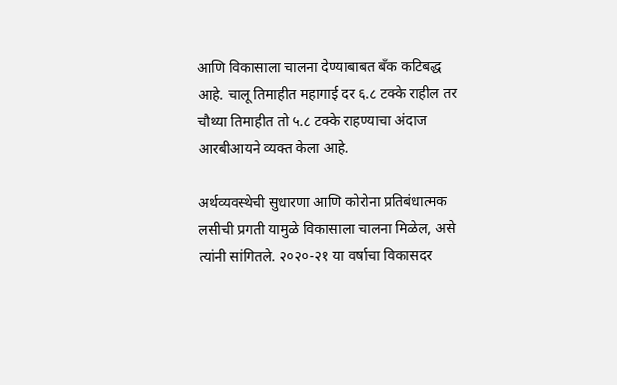आणि विकासाला चालना देण्याबाबत बँक कटिबद्ध आहे. चालू तिमाहीत महागाई दर ६.८ टक्के राहील तर चौथ्या तिमाहीत तो ५.८ टक्के राहण्याचा अंदाज आरबीआयने व्यक्त केला आहे.

अर्थव्यवस्थेची सुधारणा आणि कोरोना प्रतिबंधात्मक लसीची प्रगती यामुळे विकासाला चालना मिळेल, असे त्यांनी सांगितले. २०२०-२१ या वर्षाचा विकासदर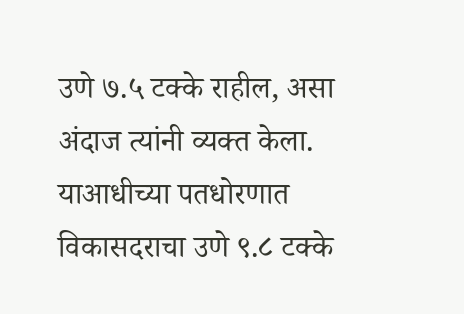उणे ७.५ टक्के राहील, असा अंदाज त्यांनी व्यक्त केला. याआधीच्या पतधोरणात विकासदराचा उणे ९.८ टक्के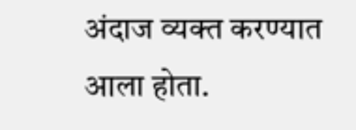अंदाज व्यक्त करण्यात आला होता.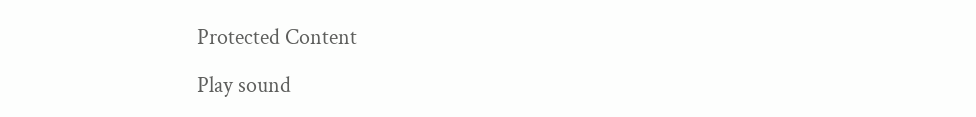Protected Content

Play sound